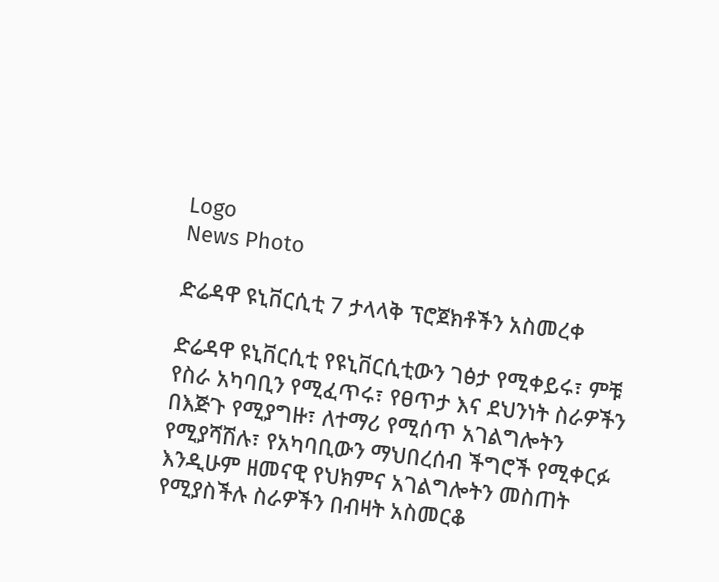Logo
News Photo

ድሬዳዋ ዩኒቨርሲቲ 7 ታላላቅ ፕሮጀክቶችን አስመረቀ

ድሬዳዋ ዩኒቨርሲቲ የዩኒቨርሲቲውን ገፅታ የሚቀይሩ፣ ምቹ የስራ አካባቢን የሚፈጥሩ፣ የፀጥታ እና ደህንነት ስራዎችን በእጅጉ የሚያግዙ፣ ለተማሪ የሚሰጥ አገልግሎትን የሚያሻሽሉ፣ የአካባቢውን ማህበረሰብ ችግሮች የሚቀርፉ እንዲሁም ዘመናዊ የህክምና አገልግሎትን መስጠት የሚያስችሉ ስራዎችን በብዛት አስመርቆ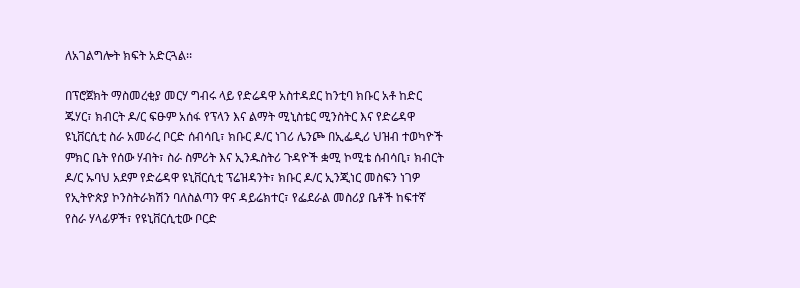ለአገልግሎት ክፍት አድርጓል፡፡

በፕሮጀክት ማስመረቂያ መርሃ ግብሩ ላይ የድሬዳዋ አስተዳደር ከንቲባ ክቡር አቶ ከድር ጁሃር፣ ክብርት ዶ/ር ፍፁም አሰፋ የፕላን እና ልማት ሚኒስቴር ሚንስትር እና የድሬዳዋ ዩኒቨርሲቲ ስራ አመራረ ቦርድ ሰብሳቢ፣ ክቡር ዶ/ር ነገሪ ሌንጮ በኢፌዲሪ ህዝብ ተወካዮች ምክር ቤት የሰው ሃብት፣ ስራ ስምሪት እና ኢንዱስትሪ ጉዳዮች ቋሚ ኮሚቴ ሰብሳቢ፣ ክብርት ዶ/ር ኡባህ አደም የድሬዳዋ ዩኒቨርሲቲ ፕሬዝዳንት፣ ክቡር ዶ/ር ኢንጂነር መስፍን ነገዎ የኢትዮጵያ ኮንስትራክሽን ባለስልጣን ዋና ዳይሬክተር፣ የፌደራል መስሪያ ቤቶች ከፍተኛ የስራ ሃላፊዎች፣ የዩኒቨርሲቲው ቦርድ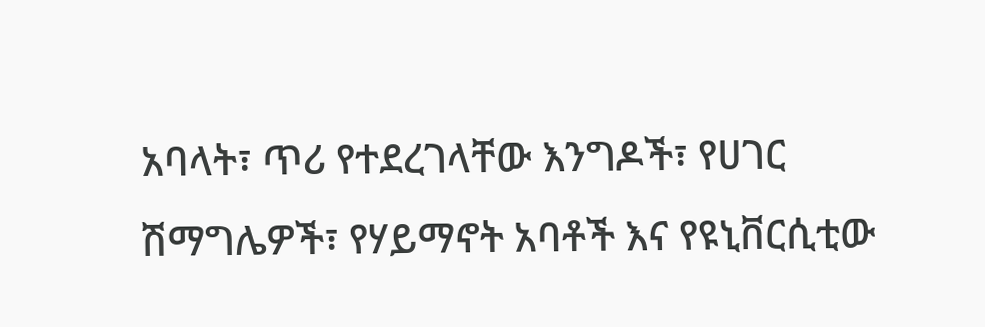አባላት፣ ጥሪ የተደረገላቸው እንግዶች፣ የሀገር ሽማግሌዎች፣ የሃይማኖት አባቶች እና የዩኒቨርሲቲው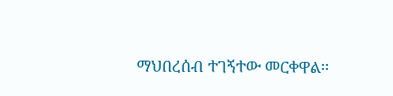ማህበረሰብ ተገኝተው መርቀዋል፡፡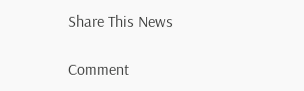Share This News

Comment